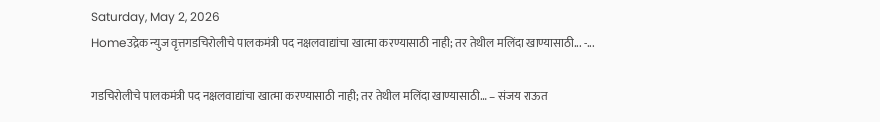Saturday, May 2, 2026
Homeउद्रेक न्युज वृत्तगडचिरोलीचे पालकमंत्री पद नक्षलवाद्यांचा खात्मा करण्यासाठी नाही; तर तेथील मलिंदा खाण्यासाठी... -...

गडचिरोलीचे पालकमंत्री पद नक्षलवाद्यांचा खात्मा करण्यासाठी नाही; तर तेथील मलिंदा खाण्यासाठी… – संजय राऊत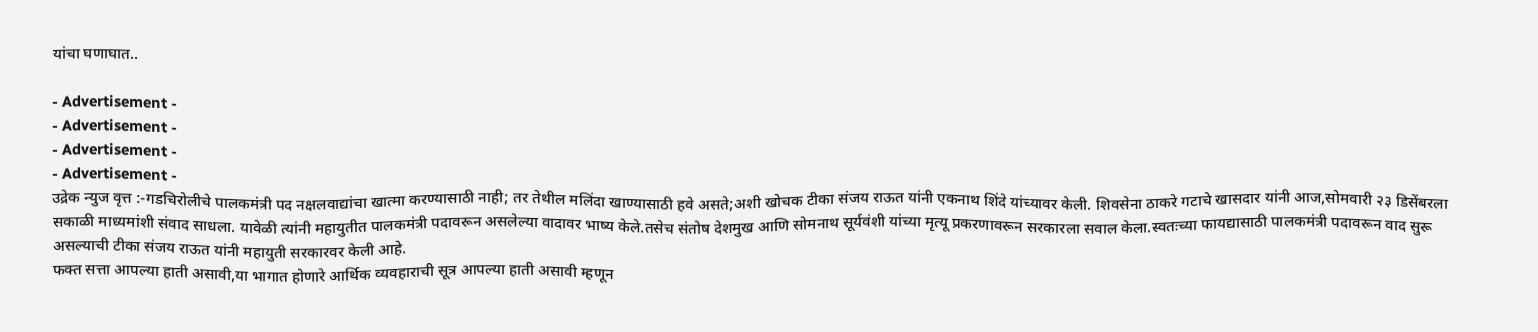यांचा घणाघात..

- Advertisement -
- Advertisement -
- Advertisement -
- Advertisement -
उद्रेक न्युज वृत्त :-गडचिरोलीचे पालकमंत्री पद नक्षलवाद्यांचा खात्मा करण्यासाठी नाही; तर तेथील मलिंदा खाण्यासाठी हवे असते;अशी खोचक टीका संजय राऊत यांनी एकनाथ शिंदे यांच्यावर केली. शिवसेना ठाकरे गटाचे खासदार यांनी आज,सोमवारी २३ डिसेंबरला सकाळी माध्यमांशी संवाद साधला. यावेळी त्यांनी महायुतीत पालकमंत्री पदावरून असलेल्या वादावर भाष्य केले.तसेच संतोष देशमुख आणि सोमनाथ सूर्यवंशी यांच्या मृत्यू प्रकरणावरून सरकारला सवाल केला.स्वतःच्या फायद्यासाठी पालकमंत्री पदावरून वाद सुरू असल्याची टीका संजय राऊत यांनी महायुती सरकारवर केली आहे.
फक्त सत्ता आपल्या हाती असावी,या भागात होणारे आर्थिक व्यवहाराची सूत्र आपल्या हाती असावी म्हणून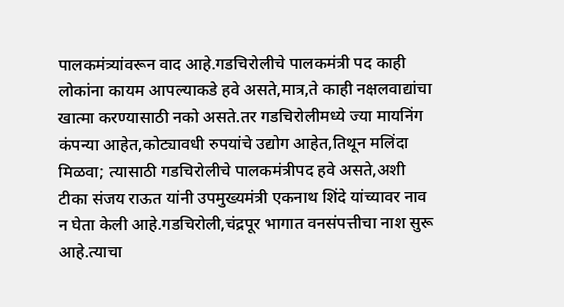पालकमंत्र्यांवरून वाद आहे.गडचिरोलीचे पालकमंत्री पद काही लोकांना कायम आपल्याकडे हवे असते,मात्र,ते काही नक्षलवाद्यांचा खात्मा करण्यासाठी नको असते.तर गडचिरोलीमध्ये ज्या मायनिंग कंपन्या आहेत,कोट्यावधी रुपयांचे उद्योग आहेत,तिथून मलिंदा मिळवा; त्यासाठी गडचिरोलीचे पालकमंत्रीपद हवे असते,अशी टीका संजय राऊत यांनी उपमुख्यमंत्री एकनाथ शिंदे यांच्यावर नाव न घेता केली आहे.गडचिरोली,चंद्रपूर भागात वनसंपत्तीचा नाश सुरू आहे.त्याचा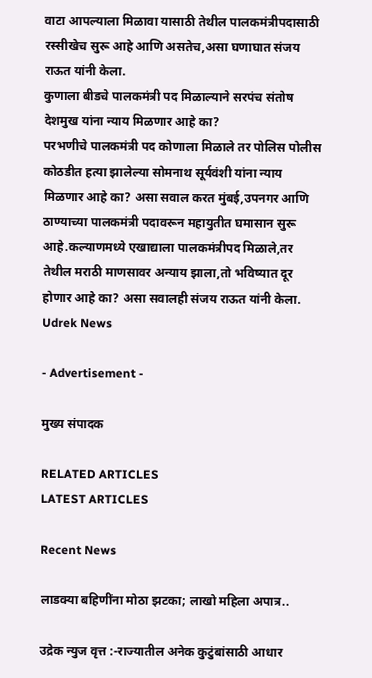वाटा आपल्याला मिळावा यासाठी तेथील पालकमंत्रीपदासाठी रस्सीखेच सुरू आहे आणि असतेच,असा घणाघात संजय राऊत यांनी केला.
कुणाला बीडचे पालकमंत्री पद मिळाल्याने सरपंच संतोष देशमुख यांना न्याय मिळणार आहे का?
परभणीचे पालकमंत्री पद कोणाला मिळाले तर पोलिस पोलीस कोठडीत हत्या झालेल्या सोमनाथ सूर्यवंशी यांना न्याय मिळणार आहे का? असा सवाल करत मुंबई,उपनगर आणि ठाण्याच्या पालकमंत्री पदावरून महायुतीत घमासान सुरू आहे.कल्याणमध्ये एखाद्याला पालकमंत्रीपद मिळाले,तर तेथील मराठी माणसावर अन्याय झाला,तो भविष्यात दूर होणार आहे का? असा सवालही संजय राऊत यांनी केला.
Udrek News

- Advertisement -

मुख्य संपादक

RELATED ARTICLES
LATEST ARTICLES

Recent News

लाडक्या बहिणींना मोठा झटका; लाखो महिला अपात्र..

उद्रेक न्युज वृत्त :-राज्यातील अनेक कुटुंबांसाठी आधार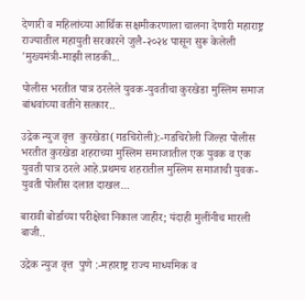देणारी व महिलांच्या आर्थिक सक्षमीकरणाला चालना देणारी महाराष्ट्र राज्यातील महायुती सरकारने जुलै-२०२४ पासून सुरू केलेली 'मुख्यमंत्री-माझी लाडकी...

पोलीस भरतीत पात्र ठरलेले युवक-युवतीचा कुरखेडा मुस्लिम समाज बांधवांच्या वतीने सत्कार..

उद्रेक न्युज वृत्त  कुरखेडा(गडचिरोली):-गडचिरोली जिल्हा पोलीस भरतीत कुरखेडा शहराच्या मुस्लिम समाजातील एक युवक व एक युवती पात्र ठरले आहे.प्रथमच शहरातील मुस्लिम समाजाची युवक-युवती पोलीस दलात दाखल...

बारावी बोर्डाच्या परीक्षेचा निकाल जाहीर; यंदाही मुलींनीच मारली बाजी..

उद्रेक न्युज वृत्त  पुणे :-महाराष्ट्र राज्य माध्यमिक व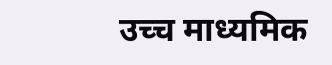उच्च माध्यमिक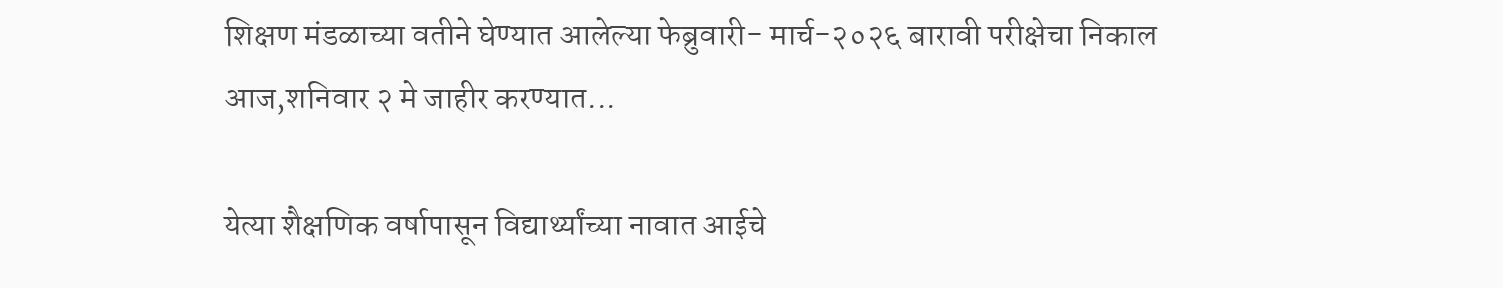शिक्षण मंडळाच्या वतीने घेण्यात आलेल्या फेब्रुवारी- मार्च-२०२६ बारावी परीक्षेचा निकाल आज,शनिवार २ मे जाहीर करण्यात...

येत्या शैक्षणिक वर्षापासून विद्यार्थ्यांच्या नावात आईचे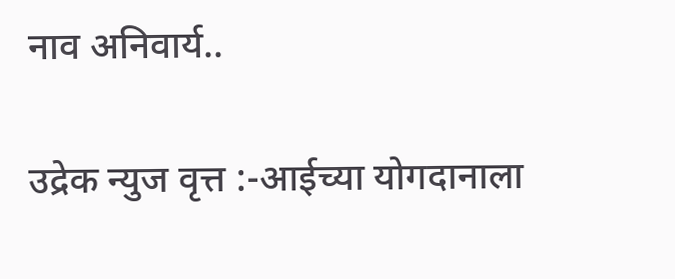नाव अनिवार्य..

उद्रेक न्युज वृत्त :-आईच्या योगदानाला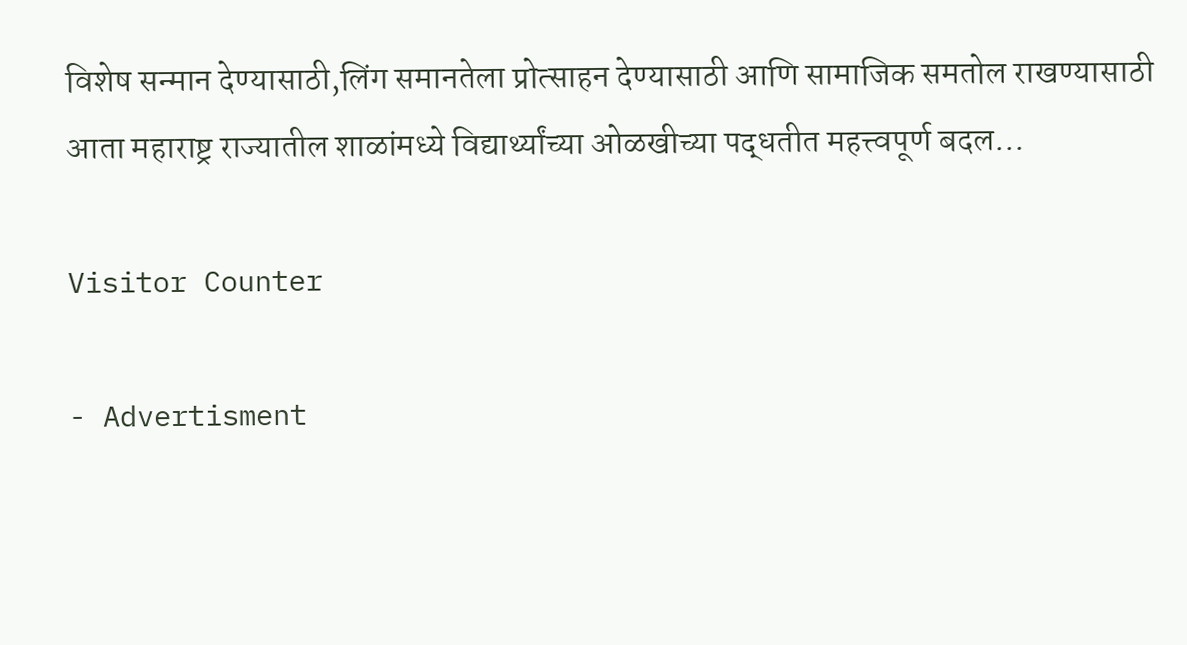विशेष सन्मान देण्यासाठी,लिंग समानतेला प्रोत्साहन देण्यासाठी आणि सामाजिक समतोल राखण्यासाठी आता महाराष्ट्र राज्यातील शाळांमध्ये विद्यार्थ्यांच्या ओळखीच्या पद्धतीत महत्त्वपूर्ण बदल...

Visitor Counter

- Advertisment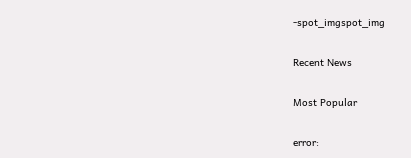-spot_imgspot_img

Recent News

Most Popular

error: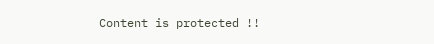Content is protected !!